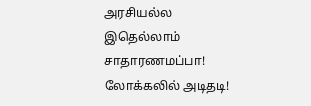அரசியல்ல இதெல்லாம் சாதாரணமப்பா! லோக்கலில் அடிதடி!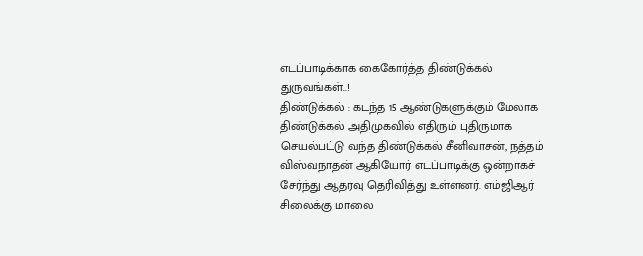எடப்பாடிக்காக கைகோர்த்த திண்டுக்கல் துருவங்கள்..!
திண்டுக்கல் : கடந்த 15 ஆண்டுகளுக்கும் மேலாக திண்டுக்கல் அதிமுகவில் எதிரும் புதிருமாக செயல்பட்டு வந்த திண்டுக்கல் சீனிவாசன், நத்தம் விஸ்வநாதன் ஆகியோர் எடப்பாடிக்கு ஒன்றாகச் சேர்ந்து ஆதரவு தெரிவித்து உள்ளனர். எம்ஜிஆர் சிலைக்கு மாலை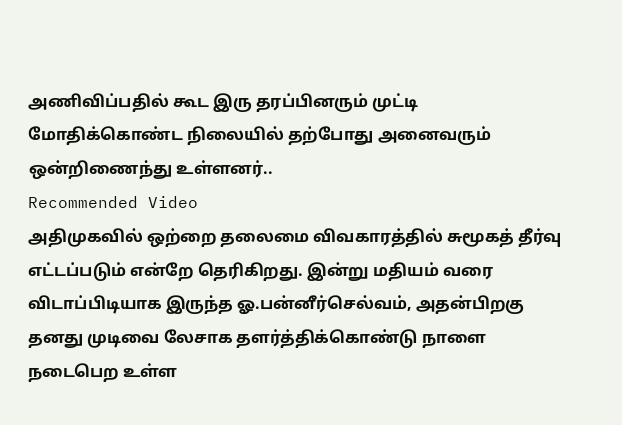அணிவிப்பதில் கூட இரு தரப்பினரும் முட்டி மோதிக்கொண்ட நிலையில் தற்போது அனைவரும் ஒன்றிணைந்து உள்ளனர்..
Recommended Video
அதிமுகவில் ஒற்றை தலைமை விவகாரத்தில் சுமூகத் தீர்வு எட்டப்படும் என்றே தெரிகிறது. இன்று மதியம் வரை விடாப்பிடியாக இருந்த ஓ.பன்னீர்செல்வம், அதன்பிறகு தனது முடிவை லேசாக தளர்த்திக்கொண்டு நாளை நடைபெற உள்ள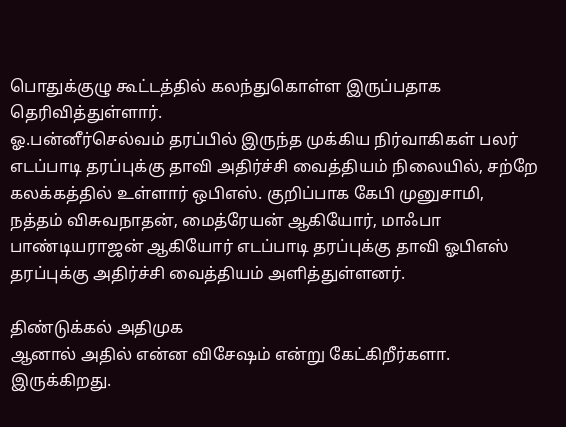பொதுக்குழு கூட்டத்தில் கலந்துகொள்ள இருப்பதாக தெரிவித்துள்ளார்.
ஓ.பன்னீர்செல்வம் தரப்பில் இருந்த முக்கிய நிர்வாகிகள் பலர் எடப்பாடி தரப்புக்கு தாவி அதிர்ச்சி வைத்தியம் நிலையில், சற்றே கலக்கத்தில் உள்ளார் ஒபிஎஸ். குறிப்பாக கேபி முனுசாமி, நத்தம் விசுவநாதன், மைத்ரேயன் ஆகியோர், மாஃபா பாண்டியராஜன் ஆகியோர் எடப்பாடி தரப்புக்கு தாவி ஓபிஎஸ் தரப்புக்கு அதிர்ச்சி வைத்தியம் அளித்துள்ளனர்.

திண்டுக்கல் அதிமுக
ஆனால் அதில் என்ன விசேஷம் என்று கேட்கிறீர்களா. இருக்கிறது.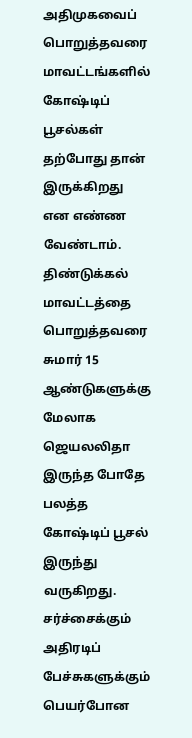அதிமுகவைப் பொறுத்தவரை மாவட்டங்களில் கோஷ்டிப் பூசல்கள் தற்போது தான் இருக்கிறது என எண்ண வேண்டாம். திண்டுக்கல் மாவட்டத்தை பொறுத்தவரை சுமார் 15 ஆண்டுகளுக்கு மேலாக ஜெயலலிதா இருந்த போதே பலத்த கோஷ்டிப் பூசல் இருந்து வருகிறது. சர்ச்சைக்கும் அதிரடிப் பேச்சுகளுக்கும் பெயர்போன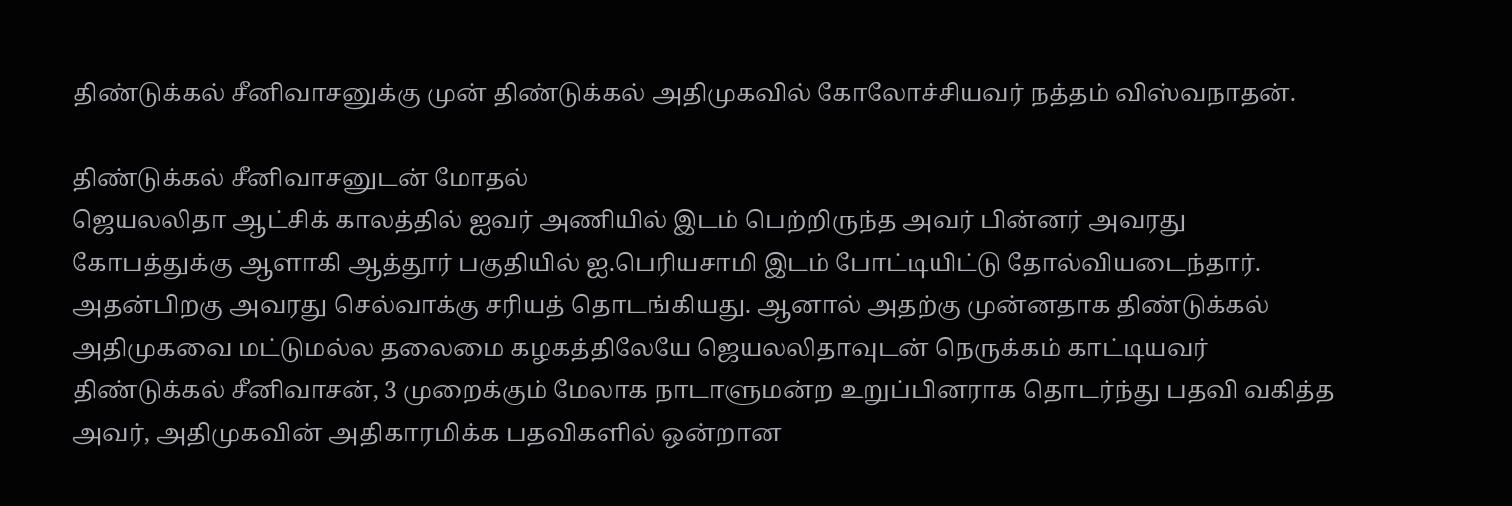திண்டுக்கல் சீனிவாசனுக்கு முன் திண்டுக்கல் அதிமுகவில் கோலோச்சியவர் நத்தம் விஸ்வநாதன்.

திண்டுக்கல் சீனிவாசனுடன் மோதல்
ஜெயலலிதா ஆட்சிக் காலத்தில் ஐவர் அணியில் இடம் பெற்றிருந்த அவர் பின்னர் அவரது கோபத்துக்கு ஆளாகி ஆத்தூர் பகுதியில் ஐ.பெரியசாமி இடம் போட்டியிட்டு தோல்வியடைந்தார். அதன்பிறகு அவரது செல்வாக்கு சரியத் தொடங்கியது. ஆனால் அதற்கு முன்னதாக திண்டுக்கல் அதிமுகவை மட்டுமல்ல தலைமை கழகத்திலேயே ஜெயலலிதாவுடன் நெருக்கம் காட்டியவர் திண்டுக்கல் சீனிவாசன், 3 முறைக்கும் மேலாக நாடாளுமன்ற உறுப்பினராக தொடர்ந்து பதவி வகித்த அவர், அதிமுகவின் அதிகாரமிக்க பதவிகளில் ஒன்றான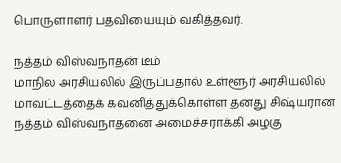பொருளாளர் பதவியையும் வகித்தவர்.

நத்தம் விஸ்வநாதன் டீம்
மாநில அரசியலில் இருப்பதால் உள்ளூர் அரசியலில் மாவட்டத்தைக் கவனித்துக்கொள்ள தனது சிஷ்யரான நத்தம் விஸ்வநாதனை அமைச்சராக்கி அழகு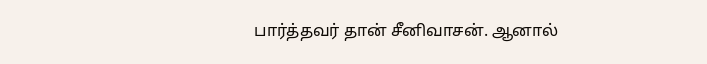பார்த்தவர் தான் சீனிவாசன். ஆனால்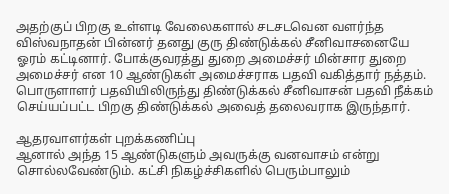அதற்குப் பிறகு உள்ளடி வேலைகளால் சடசடவென வளர்ந்த விஸ்வநாதன் பின்னர் தனது குரு திண்டுக்கல் சீனிவாசனையே ஓரம் கட்டினார். போக்குவரத்து துறை அமைச்சர் மின்சார துறை அமைச்சர் என 10 ஆண்டுகள் அமைச்சராக பதவி வகித்தார் நத்தம். பொருளாளர் பதவியிலிருந்து திண்டுக்கல் சீனிவாசன் பதவி நீக்கம் செய்யப்பட்ட பிறகு திண்டுக்கல் அவைத் தலைவராக இருந்தார்.

ஆதரவாளர்கள் புறக்கணிப்பு
ஆனால் அந்த 15 ஆண்டுகளும் அவருக்கு வனவாசம் என்று சொல்லவேண்டும். கட்சி நிகழ்ச்சிகளில் பெரும்பாலும்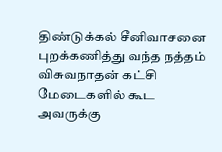திண்டுக்கல் சீனிவாசனை புறக்கணித்து வந்த நத்தம் விசுவநாதன் கட்சி மேடைகளில் கூட அவருக்கு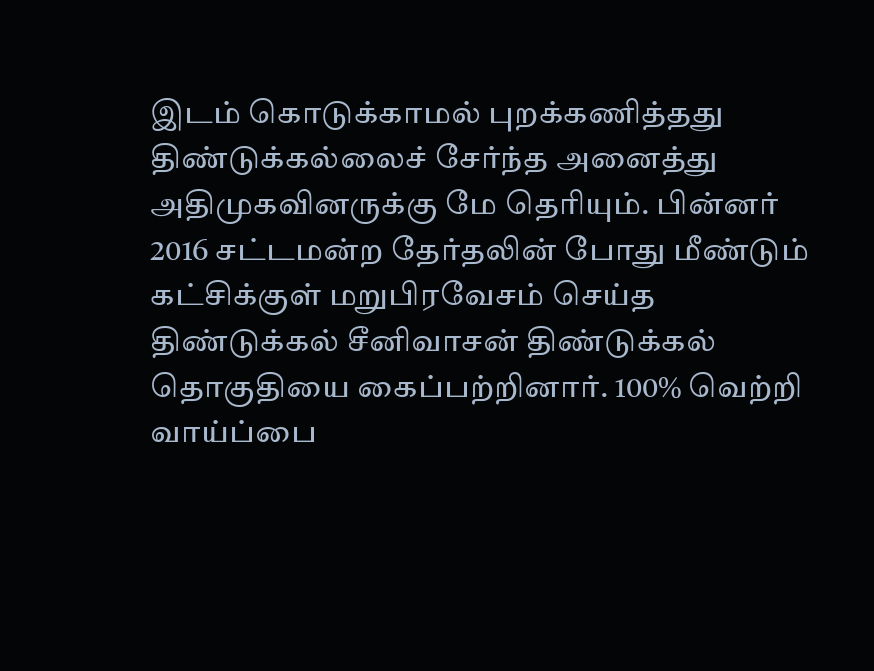இடம் கொடுக்காமல் புறக்கணித்தது திண்டுக்கல்லைச் சேர்ந்த அனைத்து அதிமுகவினருக்கு மே தெரியும். பின்னர் 2016 சட்டமன்ற தேர்தலின் போது மீண்டும் கட்சிக்குள் மறுபிரவேசம் செய்த திண்டுக்கல் சீனிவாசன் திண்டுக்கல் தொகுதியை கைப்பற்றினார். 100% வெற்றி வாய்ப்பை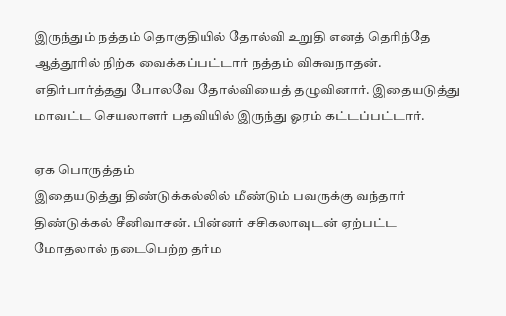இருந்தும் நத்தம் தொகுதியில் தோல்வி உறுதி எனத் தெரிந்தே ஆத்தூரில் நிற்க வைக்கப்பட்டார் நத்தம் விசுவநாதன். எதிர்பார்த்தது போலவே தோல்வியைத் தழுவினார். இதையடுத்து மாவட்ட செயலாளர் பதவியில் இருந்து ஓரம் கட்டப்பட்டார்.

ஏக பொருத்தம்
இதையடுத்து திண்டுக்கல்லில் மீண்டும் பவருக்கு வந்தார் திண்டுக்கல் சீனிவாசன். பின்னர் சசிகலாவுடன் ஏற்பட்ட மோதலால் நடைபெற்ற தர்ம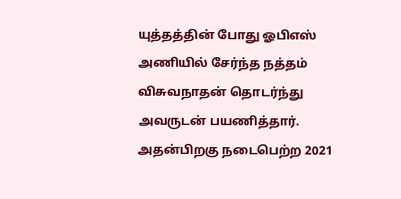யுத்தத்தின் போது ஓபிஎஸ் அணியில் சேர்ந்த நத்தம் விசுவநாதன் தொடர்ந்து அவருடன் பயணித்தார். அதன்பிறகு நடைபெற்ற 2021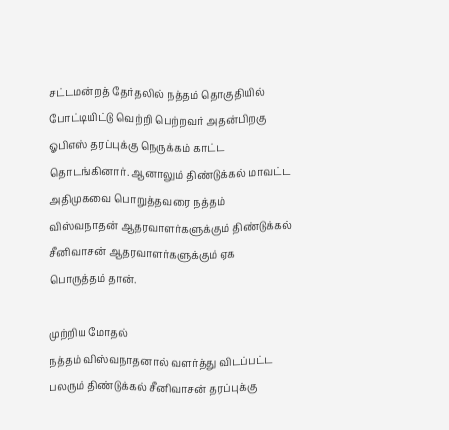சட்டமன்றத் தேர்தலில் நத்தம் தொகுதியில் போட்டியிட்டு வெற்றி பெற்றவர் அதன்பிறகு ஓபிஎஸ் தரப்புக்கு நெருக்கம் காட்ட தொடங்கினார். ஆனாலும் திண்டுக்கல் மாவட்ட அதிமுகவை பொறுத்தவரை நத்தம் விஸ்வநாதன் ஆதரவாளர்களுக்கும் திண்டுக்கல் சீனிவாசன் ஆதரவாளர்களுக்கும் ஏக பொருத்தம் தான்.

முற்றிய மோதல்
நத்தம் விஸ்வநாதனால் வளர்த்து விடப்பட்ட பலரும் திண்டுக்கல் சீனிவாசன் தரப்புக்கு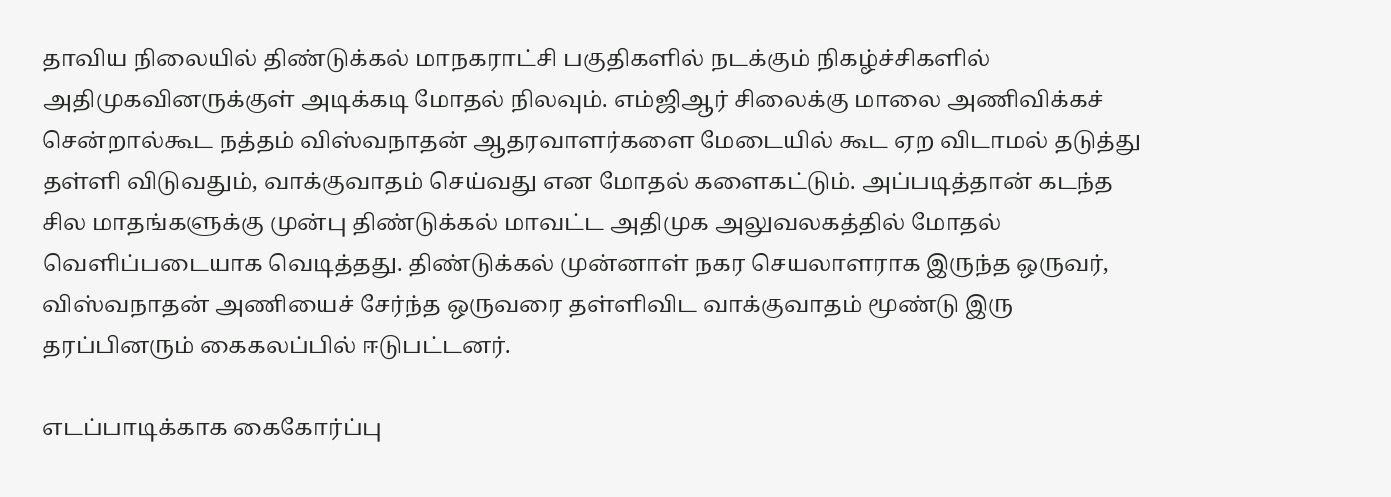தாவிய நிலையில் திண்டுக்கல் மாநகராட்சி பகுதிகளில் நடக்கும் நிகழ்ச்சிகளில் அதிமுகவினருக்குள் அடிக்கடி மோதல் நிலவும். எம்ஜிஆர் சிலைக்கு மாலை அணிவிக்கச் சென்றால்கூட நத்தம் விஸ்வநாதன் ஆதரவாளர்களை மேடையில் கூட ஏற விடாமல் தடுத்து தள்ளி விடுவதும், வாக்குவாதம் செய்வது என மோதல் களைகட்டும். அப்படித்தான் கடந்த சில மாதங்களுக்கு முன்பு திண்டுக்கல் மாவட்ட அதிமுக அலுவலகத்தில் மோதல் வெளிப்படையாக வெடித்தது. திண்டுக்கல் முன்னாள் நகர செயலாளராக இருந்த ஒருவர், விஸ்வநாதன் அணியைச் சேர்ந்த ஒருவரை தள்ளிவிட வாக்குவாதம் மூண்டு இரு தரப்பினரும் கைகலப்பில் ஈடுபட்டனர்.

எடப்பாடிக்காக கைகோர்ப்பு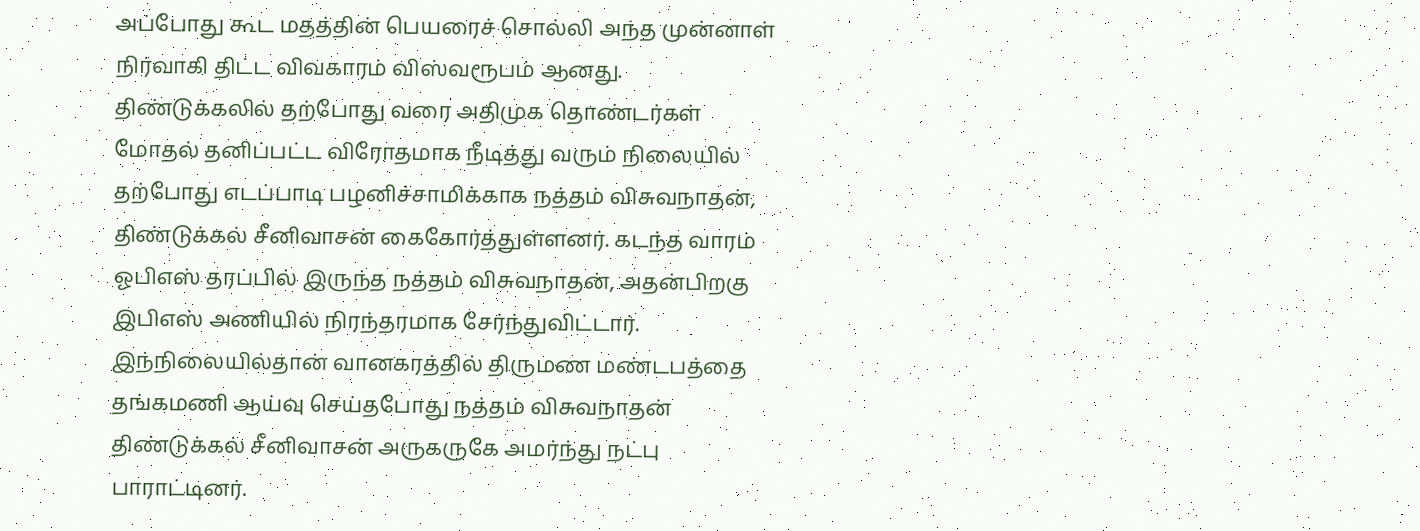அப்போது கூட மதத்தின் பெயரைச் சொல்லி அந்த முன்னாள் நிர்வாகி திட்ட விவகாரம் விஸ்வரூபம் ஆனது. திண்டுக்கலில் தற்போது வரை அதிமுக தொண்டர்கள் மோதல் தனிப்பட்ட விரோதமாக நீடித்து வரும் நிலையில் தற்போது எடப்பாடி பழனிச்சாமிக்காக நத்தம் விசுவநாதன், திண்டுக்கல் சீனிவாசன் கைகோர்த்துள்ளனர். கடந்த வாரம் ஓபிஎஸ் தரப்பில் இருந்த நத்தம் விசுவநாதன், அதன்பிறகு இபிஎஸ் அணியில் நிரந்தரமாக சேர்ந்துவிட்டார். இந்நிலையில்தான் வானகரத்தில் திருமண மண்டபத்தை தங்கமணி ஆய்வு செய்தபோது நத்தம் விசுவநாதன் திண்டுக்கல் சீனிவாசன் அருகருகே அமர்ந்து நட்பு பாராட்டினர்.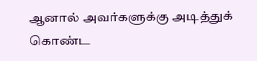ஆனால் அவர்களுக்கு அடித்துக் கொண்ட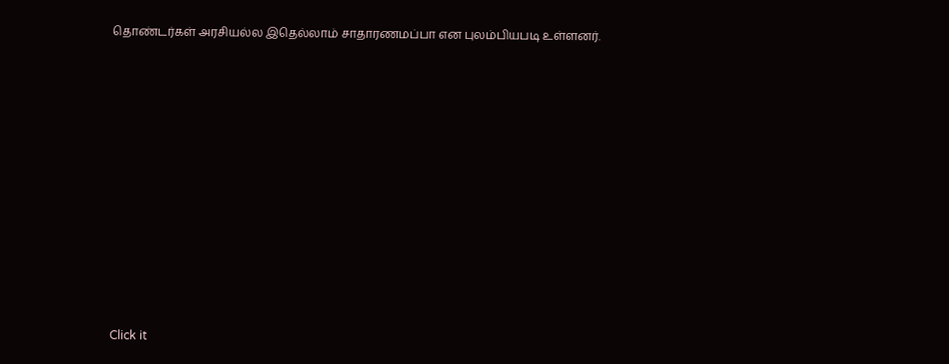தொண்டர்கள் அரசியல்ல இதெல்லாம் சாதாரணமப்பா என புலம்பியபடி உள்ளனர்.












Click it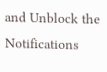and Unblock the Notifications